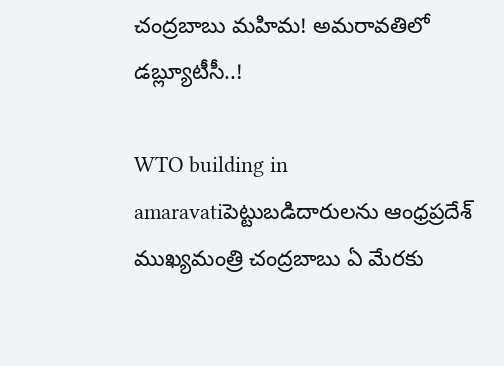చంద్రబాబు మహిమ! అమరావతిలో డబ్ల్యూటీసీ..!

WTO building in amaravatiపెట్టుబడిదారులను ఆంధ్రప్రదేశ్ ముఖ్యమంత్రి చంద్రబాబు ఏ మేరకు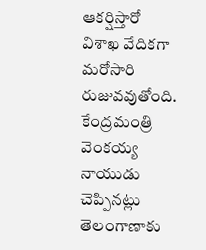ఆకర్షిస్తారో విశాఖ వేదికగా మరోసారి రుజువవుతోంది. కేంద్రమంత్రి వెంకయ్య నాయుడు చెప్పినట్లు తెలంగాణాకు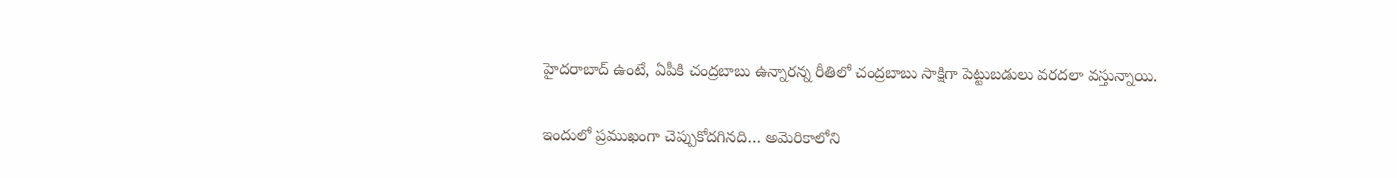హైదరాబాద్ ఉంటే, ఏపీకి చంద్రబాబు ఉన్నారన్న రీతిలో చంద్రబాబు సాక్షిగా పెట్టుబడులు వరదలా వస్తున్నాయి.

ఇందులో ప్రముఖంగా చెప్పుకోదగినది… అమెరికాలోని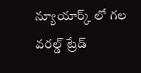న్యూయార్క్ లో గల వరల్డ్ ట్రేడ్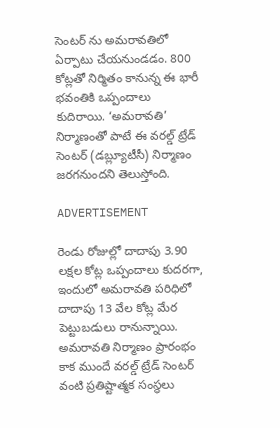సెంటర్ ను అమరావతిలో ఏర్పాటు చేయనుండడం. 800 కోట్లతో నిర్మితం కానున్న ఈ భారీ భవంతికి ఒప్పందాలు కుదిరాయి. ‘అమరావతి’ నిర్మాణంతో పాటే ఈ వరల్డ్ ట్రేడ్ సెంటర్ (డబ్ల్యూటీసీ) నిర్మాణం జరగనుందని తెలుస్తోంది.

ADVERTISEMENT

రెండు రోజుల్లో దాదాపు 3.90 లక్షల కోట్ల ఒప్పందాలు కుదరగా, ఇందులో అమరావతి పరిధిలో దాదాపు 13 వేల కోట్ల మేర పెట్టుబడులు రానున్నాయి. అమరావతి నిర్మాణం ప్రారంభం కాక ముందే వరల్డ్ ట్రేడ్ సెంటర్ వంటి ప్రతిష్టాత్మక సంస్థలు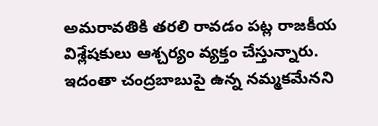అమరావతికి తరలి రావడం పట్ల రాజకీయ విశ్లేషకులు ఆశ్చర్యం వ్యక్తం చేస్తున్నారు. ఇదంతా చంద్రబాబుపై ఉన్న నమ్మకమేనని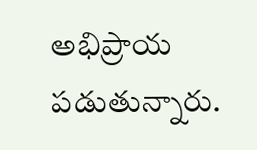అభిప్రాయ పడుతున్నారు.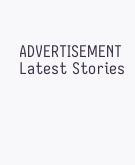ADVERTISEMENT
Latest Stories